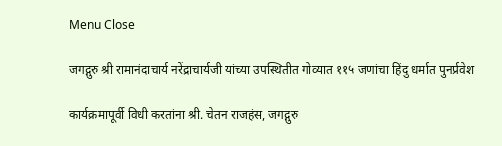Menu Close

जगद्गुरु श्री रामानंदाचार्य नरेंद्राचार्यजी यांच्या उपस्थितीत गोव्यात ११५ जणांचा हिंदु धर्मात पुनर्प्रवेश

कार्यक्रमापूर्वी विधी करतांना श्री. चेतन राजहंस, जगद्गुरु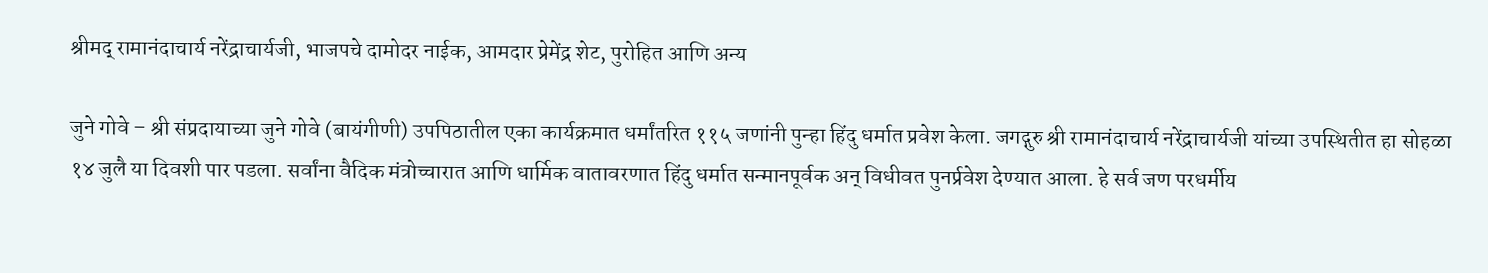श्रीमद् रामानंदाचार्य नरेंद्राचार्यजी, भाजपचे दामोदर नाईक, आमदार प्रेमेंद्र शेट, पुरोहित आणि अन्य

जुने गोवे – श्री संप्रदायाच्या जुने गोवे (बायंगीणी) उपपिठातील एका कार्यक्रमात धर्मांतरित ११५ जणांनी पुन्हा हिंदु धर्मात प्रवेश केला. जगद्गुरु श्री रामानंदाचार्य नरेंद्राचार्यजी यांच्या उपस्थितीत हा सोहळा १४ जुलै या दिवशी पार पडला. सर्वांना वैदिक मंत्रोच्चारात आणि धार्मिक वातावरणात हिंदु धर्मात सन्मानपूर्वक अन् विधीवत पुनर्प्रवेश देण्यात आला. हे सर्व जण परधर्मीय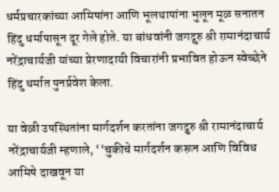धर्मप्रचारकांच्या आमिषांना आणि भूलथापांना भुलून मूळ सनातन हिंदु धर्मापासून दूर गेले होते. या बांधवांनी जगद्गुरु श्री रामानंदाचार्य नरेंद्राचार्यजी यांच्या प्रेरणादायी विचारांनी प्रभावित होऊन स्वेच्छेने हिंदु धर्मात पुनर्प्रवेश केला.

या वेळी उपस्थितांना मार्गदर्शन करतांना जगद्गुरु श्री रामानंदाचार्य नरेंद्राचार्यजी म्हणाले, ‘‘चुकीचे मार्गदर्शन करून आणि विविध आमिषे दाखवून या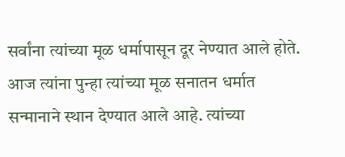सर्वांना त्यांच्या मूळ धर्मापासून दूर नेण्यात आले होते. आज त्यांना पुन्हा त्यांच्या मूळ सनातन धर्मात सन्मानाने स्थान देण्यात आले आहे. त्यांच्या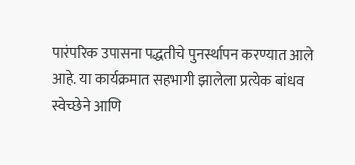पारंपरिक उपासना पद्धतीचे पुनर्स्थापन करण्यात आले आहे. या कार्यक्रमात सहभागी झालेला प्रत्येक बांधव स्वेच्छेने आणि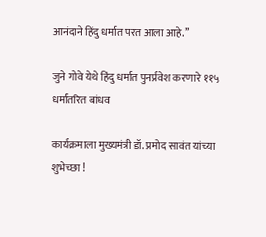आनंदाने हिंदु धर्मात परत आला आहे.’’

जुने गोवे येथे हिंदु धर्मात पुनर्प्रवेश करणारे ११५ धर्मांतरित बांधव

कार्यक्रमाला मुख्यमंत्री डॉ. प्रमोद सावंत यांच्या शुभेच्छा !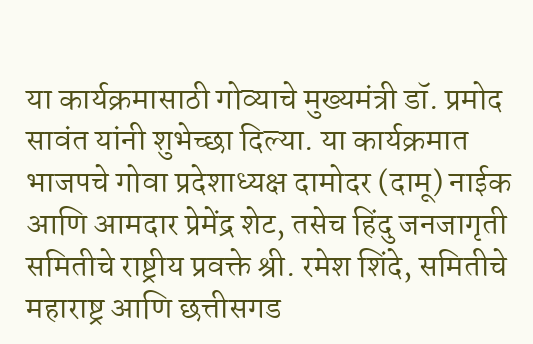या कार्यक्रमासाठी गोव्याचे मुख्यमंत्री डॉ. प्रमोद सावंत यांनी शुभेच्छा दिल्या. या कार्यक्रमात भाजपचे गोवा प्रदेशाध्यक्ष दामोदर (दामू) नाईक आणि आमदार प्रेमेंद्र शेट, तसेच हिंदु जनजागृती समितीचे राष्ट्रीय प्रवक्ते श्री. रमेश शिंदे, समितीचे महाराष्ट्र आणि छत्तीसगड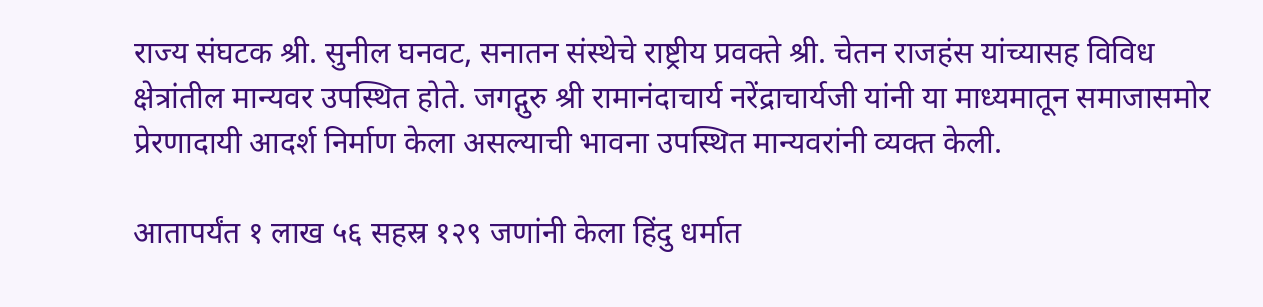राज्य संघटक श्री. सुनील घनवट, सनातन संस्थेचे राष्ट्रीय प्रवक्ते श्री. चेतन राजहंस यांच्यासह विविध क्षेत्रांतील मान्यवर उपस्थित होते. जगद्गुरु श्री रामानंदाचार्य नरेंद्राचार्यजी यांनी या माध्यमातून समाजासमोर प्रेरणादायी आदर्श निर्माण केला असल्याची भावना उपस्थित मान्यवरांनी व्यक्त केली.

आतापर्यंत १ लाख ५६ सहस्र १२९ जणांनी केला हिंदु धर्मात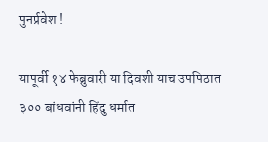पुनर्प्रवेश !

यापूर्वी १४ फेब्रुवारी या दिवशी याच उपपिठात ३०० बांधवांनी हिंदु धर्मात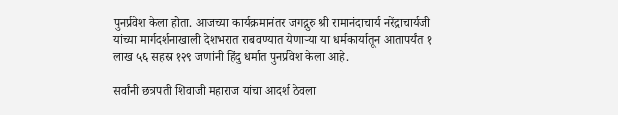पुनर्प्रवेश केला होता. आजच्या कार्यक्रमानंतर जगद्गुरु श्री रामानंदाचार्य नरेंद्राचार्यजी यांच्या मार्गदर्शनाखाली देशभरात राबवण्यात येणार्‍या या धर्मकार्यातून आतापर्यंत १ लाख ५६ सहस्र १२९ जणांनी हिंदु धर्मात पुनर्प्रवेश केला आहे.

सर्वांनी छत्रपती शिवाजी महाराज यांचा आदर्श ठेवला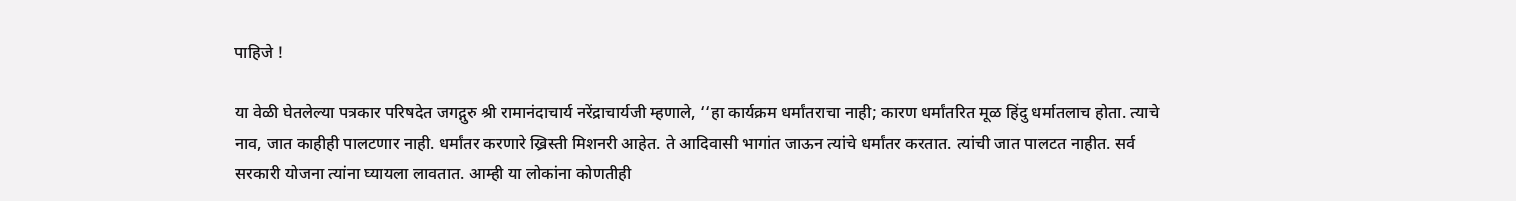पाहिजे !

या वेळी घेतलेल्या पत्रकार परिषदेत जगद्गुरु श्री रामानंदाचार्य नरेंद्राचार्यजी म्हणाले, ‘‘हा कार्यक्रम धर्मांतराचा नाही; कारण धर्मांतरित मूळ हिंदु धर्मातलाच होता. त्याचे नाव, जात काहीही पालटणार नाही. धर्मांतर करणारे ख्रिस्ती मिशनरी आहेत. ते आदिवासी भागांत जाऊन त्यांचे धर्मांतर करतात. त्यांची जात पालटत नाहीत. सर्व सरकारी योजना त्यांना घ्यायला लावतात. आम्ही या लोकांना कोणतीही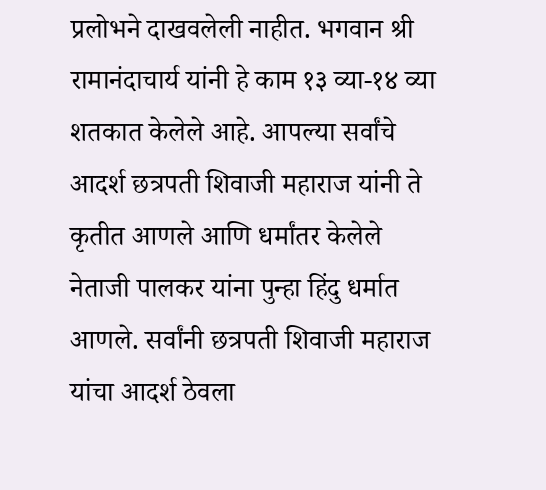प्रलोभने दाखवलेली नाहीत. भगवान श्री रामानंदाचार्य यांनी हे काम १३ व्या-१४ व्या शतकात केलेले आहे. आपल्या सर्वांचे आदर्श छत्रपती शिवाजी महाराज यांनी ते कृतीत आणले आणि धर्मांतर केलेले नेताजी पालकर यांना पुन्हा हिंदु धर्मात आणले. सर्वांनी छत्रपती शिवाजी महाराज यांचा आदर्श ठेवला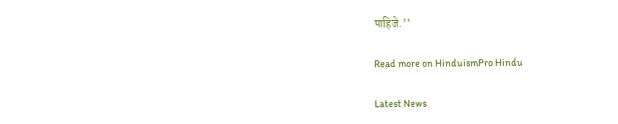पाहिजे.’’

Read more on HinduismPro Hindu

Latest News